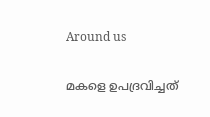Around us

മകളെ ഉപദ്രവിച്ചത്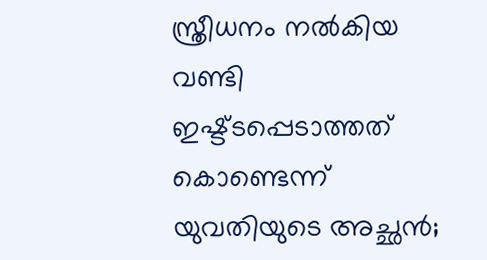സ്ത്രീധനം നൽകിയ വണ്ടി ഇഷ്ട്ടപ്പെടാത്തത് കൊണ്ടെന്ന് യുവതിയുടെ അച്ഛൻ;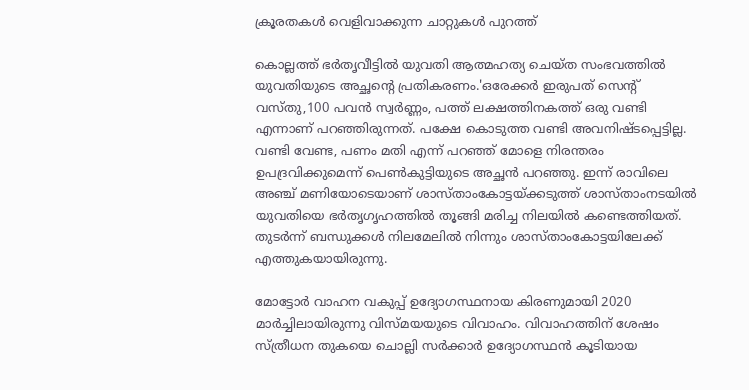ക്രൂരതകൾ വെളിവാക്കുന്ന ചാറ്റുകൾ പുറത്ത്

കൊല്ലത്ത് ഭർതൃവീട്ടിൽ യുവതി ആത്മഹത്യ ചെയ്ത സംഭവത്തിൽ യുവതിയുടെ അച്ഛന്റെ പ്രതികരണം.'ഒരേക്കർ ഇരുപത് സെന്റ് വസ്തു,100 പവൻ സ്വർണ്ണം, പത്ത് ലക്ഷത്തിനകത്ത് ഒരു വണ്ടി എന്നാണ് പറഞ്ഞിരുന്നത്. പക്ഷേ കൊടുത്ത വണ്ടി അവനിഷ്ടപ്പെട്ടില്ല. വണ്ടി വേണ്ട, പണം മതി എന്ന് പറഞ്ഞ് മോളെ നിരന്തരം ഉപദ്രവിക്കുമെന്ന് പെൺകുട്ടിയുടെ അച്ഛൻ പറഞ്ഞു. ഇന്ന് രാവിലെ അഞ്ച് മണിയോടെയാണ് ശാസ്താംകോട്ടയ്ക്കടുത്ത് ശാസ്താംനടയിൽ യുവതിയെ ഭർതൃഗൃഹത്തിൽ തൂങ്ങി മരിച്ച നിലയിൽ കണ്ടെത്തിയത്. തുടർന്ന് ബന്ധുക്കൾ നിലമേലിൽ നിന്നും ശാസ്‌താംകോട്ടയിലേക്ക് എത്തുകയായിരുന്നു.

മോട്ടോർ വാഹന വകുപ്പ് ഉദ്യോഗസ്ഥനായ കിരണുമായി 2020 മാർച്ചിലായിരുന്നു വിസ്മയയുടെ വിവാഹം. വിവാഹത്തിന് ശേഷം സ്ത്രീധന തുകയെ ചൊല്ലി സർക്കാർ ഉദ്യോഗസ്ഥൻ കൂടിയായ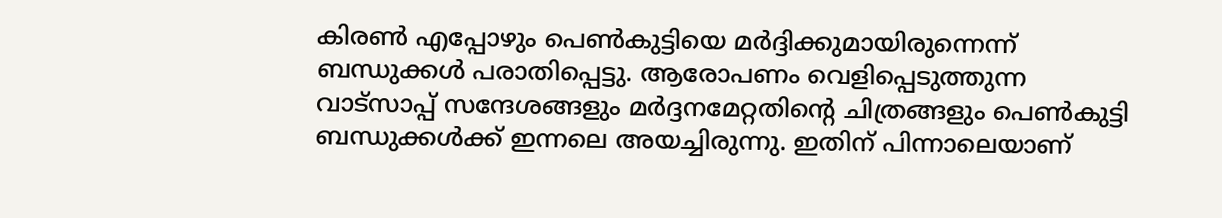കിരൺ എപ്പോഴും പെൺകുട്ടിയെ മർദ്ദിക്കുമായിരുന്നെന്ന് ബന്ധുക്കൾ പരാതിപ്പെട്ടു. ആരോപണം വെളിപ്പെടുത്തുന്ന വാട്സാപ്പ് സന്ദേശങ്ങളും മർദ്ദനമേറ്റതിന്റെ ചിത്രങ്ങളും പെൺകുട്ടി ബന്ധുക്കൾക്ക് ഇന്നലെ അയച്ചിരുന്നു. ഇതിന് പിന്നാലെയാണ്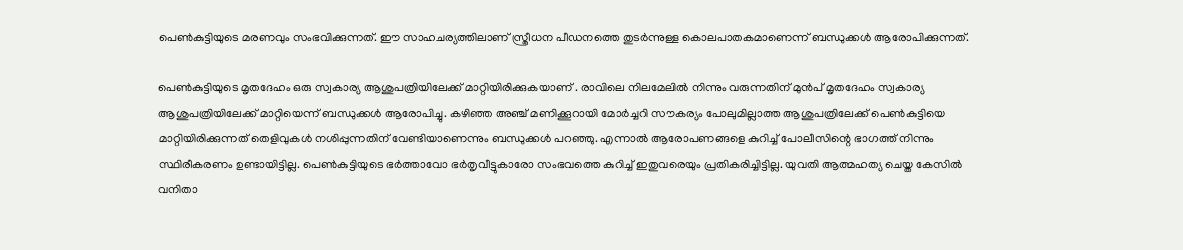പെൺകുട്ടിയുടെ മരണവും സംഭവിക്കുന്നത്. ഈ സാഹചര്യത്തിലാണ് സ്ത്രീധന പീഡനത്തെ തുടർന്നുള്ള കൊലപാതകമാണെന്ന് ബന്ധുക്കൾ ആരോപിക്കുന്നത്.

പെൺകുട്ടിയുടെ മൃതദേഹം ഒരു സ്വകാര്യ ആശുപത്രിയിലേക്ക് മാറ്റിയിരിക്കുകയാണ് . രാവിലെ നിലമേലിൽ നിന്നും വരുന്നതിന് മുൻപ് മൃതദേഹം സ്വകാര്യ ആശുപത്രിയിലേക്ക് മാറ്റിയെന്ന് ബന്ധുക്കൾ ആരോപിച്ചു. കഴിഞ്ഞ അഞ്ച് മണിക്കൂറായി മോർച്ചറി സൗകര്യം പോലുമില്ലാത്ത ആശുപത്രിലേക്ക് പെൺകുട്ടിയെ മാറ്റിയിരിക്കുന്നത് തെളിവുകൾ നശിപ്പുന്നതിന് വേണ്ടിയാണെന്നും ബന്ധുക്കൾ പറഞ്ഞു. എന്നാൽ ആരോപണങ്ങളെ കുറിച്ച് പോലീസിന്റെ ഭാഗത്ത് നിന്നും സ്ഥിരീകരണം ഉണ്ടായിട്ടില്ല. പെൺകുട്ടിയുടെ ഭർത്താവോ ഭർതൃവീട്ടുകാരോ സംഭവത്തെ കുറിച്ച് ഇതുവരെയും പ്രതികരിച്ചിട്ടില്ല. യുവതി ആത്മഹത്യ ചെയ്ത കേസിൽ വനിതാ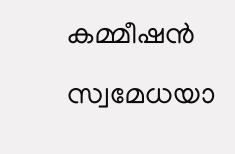കമ്മീഷൻ സ്വമേധയാ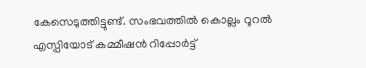കേസെടുത്തിട്ടുണ്ട്. സംഭവത്തിൽ കൊല്ലം റൂറൽ എസ്പിയോട് കമ്മീഷൻ റിപ്പോർട്ട്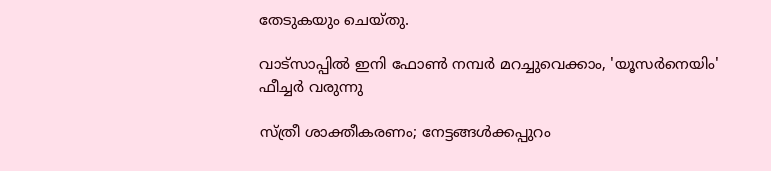തേടുകയും ചെയ്തു.

വാട്‌സാപ്പിൽ ഇനി ഫോൺ നമ്പർ മറച്ചുവെക്കാം, 'യൂസർനെയിം' ഫീച്ചർ വരുന്നു

സ്ത്രീ ശാക്തീകരണം; നേട്ടങ്ങള്‍ക്കപ്പുറം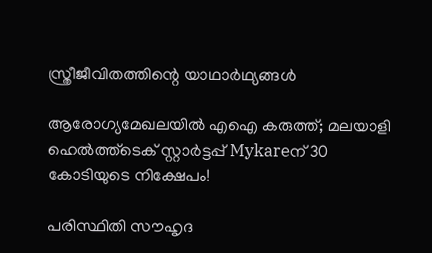സ്ത്രീജീവിതത്തിന്റെ യാഥാര്‍ഥ്യങ്ങള്‍

ആരോഗ്യമേഖലയിൽ എഐ കരുത്ത്; മലയാളി ഹെൽത്ത്‌ടെക് സ്റ്റാർട്ടപ്പ് Mykareന് 30 കോടിയുടെ നിക്ഷേപം!

പരിസ്ഥിതി സൗഹൃദ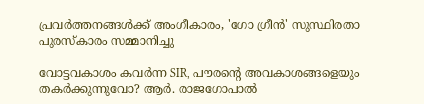പ്രവർത്തനങ്ങൾക്ക് അംഗീകാരം, 'ഗോ ഗ്രീൻ' സുസ്ഥിരതാ പുരസ്കാരം സമ്മാനിച്ചു

വോട്ടവകാശം കവർന്ന SIR, പൗരന്റെ അവകാശങ്ങളെയും തകർക്കുന്നുവോ? ആർ. രാജഗോപാൽ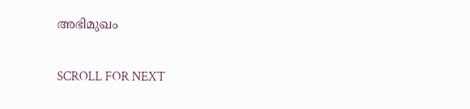അഭിമുഖം

SCROLL FOR NEXT